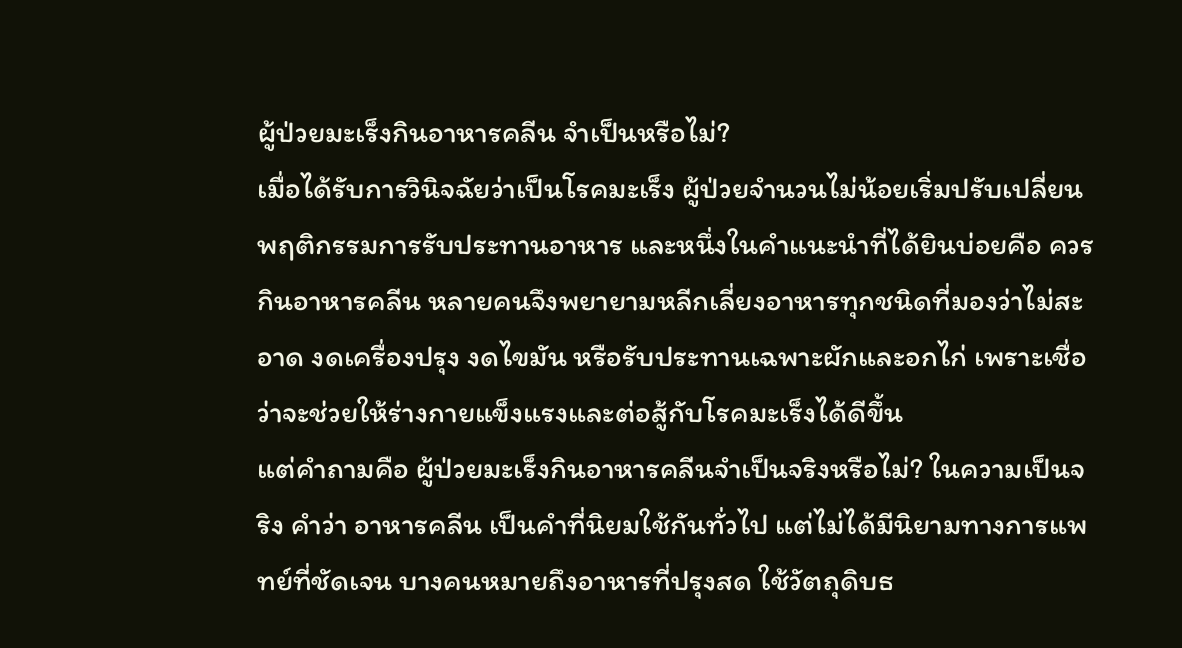ผู้ป่วยมะเร็งกินอาหารคลีน จำเป็นหรือไม่?
เมื่อได้รับการวินิจฉัยว่าเป็นโรคมะเร็ง ผู้ป่วยจำนวนไม่น้อยเริ่มปรับเปลี่ยนพฤติกรรมการรับประทานอาหาร และหนึ่งในคำแนะนำที่ได้ยินบ่อยคือ ควรกินอาหารคลีน หลายคนจึงพยายามหลีกเลี่ยงอาหารทุกชนิดที่มองว่าไม่สะอาด งดเครื่องปรุง งดไขมัน หรือรับประทานเฉพาะผักและอกไก่ เพราะเชื่อว่าจะช่วยให้ร่างกายแข็งแรงและต่อสู้กับโรคมะเร็งได้ดีขึ้น
แต่คำถามคือ ผู้ป่วยมะเร็งกินอาหารคลีนจำเป็นจริงหรือไม่? ในความเป็นจริง คำว่า อาหารคลีน เป็นคำที่นิยมใช้กันทั่วไป แต่ไม่ได้มีนิยามทางการแพทย์ที่ชัดเจน บางคนหมายถึงอาหารที่ปรุงสด ใช้วัตถุดิบธ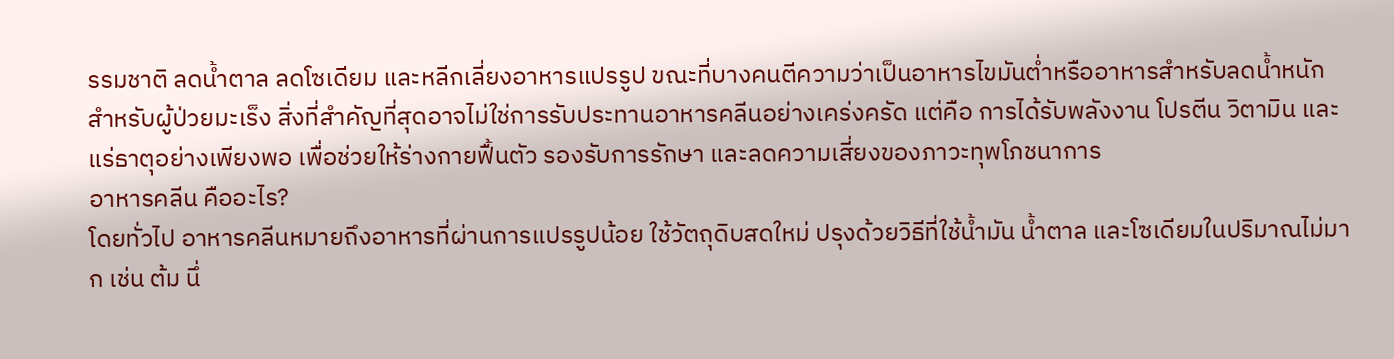รรมชาติ ลดน้ำตาล ลดโซเดียม และหลีกเลี่ยงอาหารแปรรูป ขณะที่บางคนตีความว่าเป็นอาหารไขมันต่ำหรืออาหารสำหรับลดน้ำหนัก
สำหรับผู้ป่วยมะเร็ง สิ่งที่สำคัญที่สุดอาจไม่ใช่การรับประทานอาหารคลีนอย่างเคร่งครัด แต่คือ การได้รับพลังงาน โปรตีน วิตามิน และแร่ธาตุอย่างเพียงพอ เพื่อช่วยให้ร่างกายฟื้นตัว รองรับการรักษา และลดความเสี่ยงของภาวะทุพโภชนาการ
อาหารคลีน คืออะไร?
โดยทั่วไป อาหารคลีนหมายถึงอาหารที่ผ่านการแปรรูปน้อย ใช้วัตถุดิบสดใหม่ ปรุงด้วยวิธีที่ใช้น้ำมัน น้ำตาล และโซเดียมในปริมาณไม่มาก เช่น ต้ม นึ่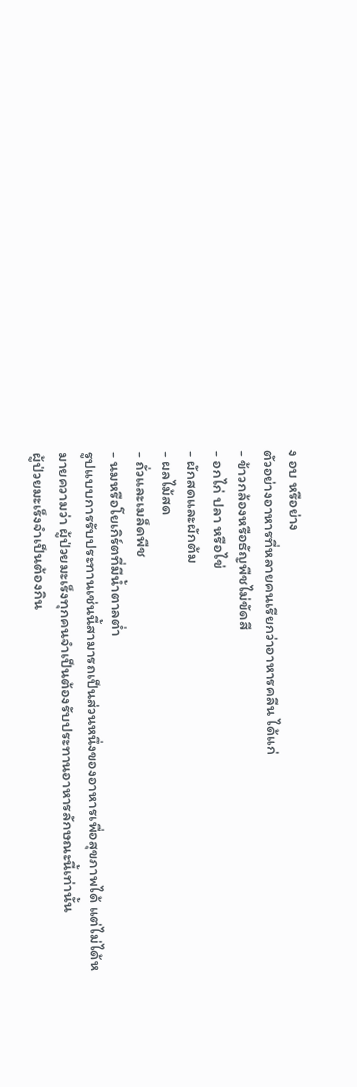ง อบ หรือย่าง
ตัวอย่างอาหารที่หลายคนเรียกว่าอาหารคลีน ได้แก่
- ข้าวกล้องหรือธัญพืชไม่ขัดสี
- อกไก่ ปลา หรือไข่
- ผักสดและผักต้ม
- ผลไม้สด
- ถั่วและเมล็ดพืช
- นมหรือโยเกิร์ตที่มีน้ำตาลต่ำ
รูปแบบการรับประทานเช่นนี้สามารถเป็นส่วนหนึ่งของอาหารเพื่อสุขภาพได้ แต่ไม่ได้หมายความว่า ผู้ป่วยมะเร็งทุกคนจำเป็นต้องรับประทานอาหารลักษณะนี้เท่านั้น
ผู้ป่วยมะเร็งจำเป็นต้องกิน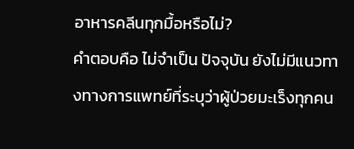อาหารคลีนทุกมื้อหรือไม่?
คำตอบคือ ไม่จำเป็น ปัจจุบัน ยังไม่มีแนวทางทางการแพทย์ที่ระบุว่าผู้ป่วยมะเร็งทุกคน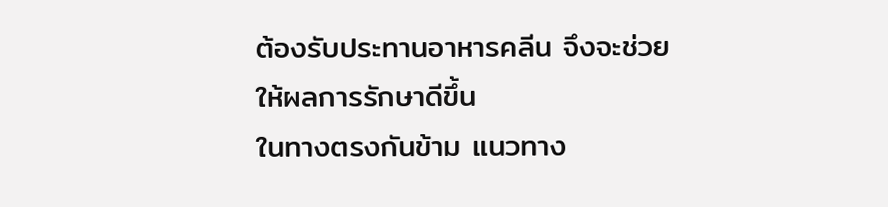ต้องรับประทานอาหารคลีน จึงจะช่วยให้ผลการรักษาดีขึ้น
ในทางตรงกันข้าม แนวทาง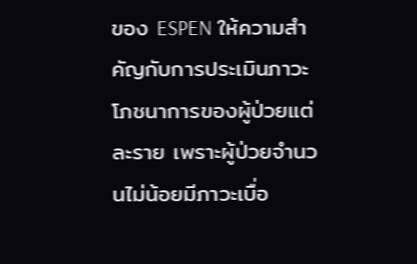ของ ESPEN ให้ความสำคัญกับการประเมินภาวะโภชนาการของผู้ป่วยแต่ละราย เพราะผู้ป่วยจำนวนไม่น้อยมีภาวะเบื่อ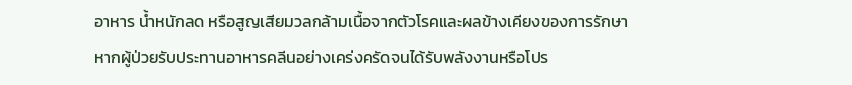อาหาร น้ำหนักลด หรือสูญเสียมวลกล้ามเนื้อจากตัวโรคและผลข้างเคียงของการรักษา
หากผู้ป่วยรับประทานอาหารคลีนอย่างเคร่งครัดจนได้รับพลังงานหรือโปร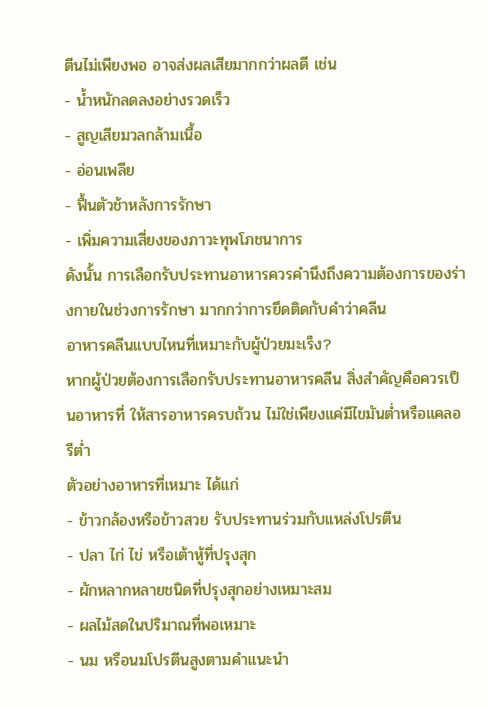ตีนไม่เพียงพอ อาจส่งผลเสียมากกว่าผลดี เช่น
- น้ำหนักลดลงอย่างรวดเร็ว
- สูญเสียมวลกล้ามเนื้อ
- อ่อนเพลีย
- ฟื้นตัวช้าหลังการรักษา
- เพิ่มความเสี่ยงของภาวะทุพโภชนาการ
ดังนั้น การเลือกรับประทานอาหารควรคำนึงถึงความต้องการของร่างกายในช่วงการรักษา มากกว่าการยึดติดกับคำว่าคลีน
อาหารคลีนแบบไหนที่เหมาะกับผู้ป่วยมะเร็ง?
หากผู้ป่วยต้องการเลือกรับประทานอาหารคลีน สิ่งสำคัญคือควรเป็นอาหารที่ ให้สารอาหารครบถ้วน ไม่ใช่เพียงแค่มีไขมันต่ำหรือแคลอรีต่ำ
ตัวอย่างอาหารที่เหมาะ ได้แก่
- ข้าวกล้องหรือข้าวสวย รับประทานร่วมกับแหล่งโปรตีน
- ปลา ไก่ ไข่ หรือเต้าหู้ที่ปรุงสุก
- ผักหลากหลายชนิดที่ปรุงสุกอย่างเหมาะสม
- ผลไม้สดในปริมาณที่พอเหมาะ
- นม หรือนมโปรตีนสูงตามคำแนะนำ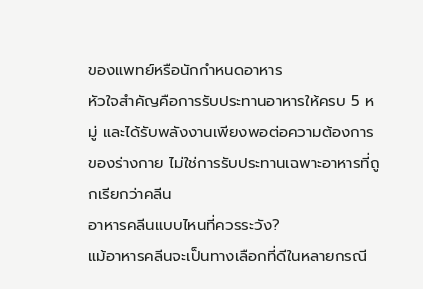ของแพทย์หรือนักกำหนดอาหาร
หัวใจสำคัญคือการรับประทานอาหารให้ครบ 5 หมู่ และได้รับพลังงานเพียงพอต่อความต้องการของร่างกาย ไม่ใช่การรับประทานเฉพาะอาหารที่ถูกเรียกว่าคลีน
อาหารคลีนแบบไหนที่ควรระวัง?
แม้อาหารคลีนจะเป็นทางเลือกที่ดีในหลายกรณี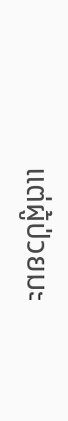แต่ผู้ป่วยมะ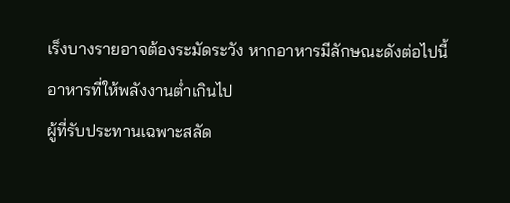เร็งบางรายอาจต้องระมัดระวัง หากอาหารมีลักษณะดังต่อไปนี้
อาหารที่ให้พลังงานต่ำเกินไป
ผู้ที่รับประทานเฉพาะสลัด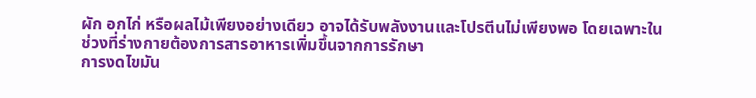ผัก อกไก่ หรือผลไม้เพียงอย่างเดียว อาจได้รับพลังงานและโปรตีนไม่เพียงพอ โดยเฉพาะในช่วงที่ร่างกายต้องการสารอาหารเพิ่มขึ้นจากการรักษา
การงดไขมัน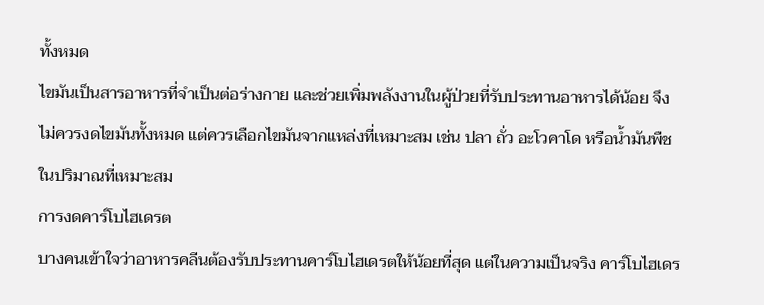ทั้งหมด
ไขมันเป็นสารอาหารที่จำเป็นต่อร่างกาย และช่วยเพิ่มพลังงานในผู้ป่วยที่รับประทานอาหารได้น้อย จึงไม่ควรงดไขมันทั้งหมด แต่ควรเลือกไขมันจากแหล่งที่เหมาะสม เช่น ปลา ถั่ว อะโวคาโด หรือน้ำมันพืชในปริมาณที่เหมาะสม
การงดคาร์โบไฮเดรต
บางคนเข้าใจว่าอาหารคลีนต้องรับประทานคาร์โบไฮเดรตให้น้อยที่สุด แต่ในความเป็นจริง คาร์โบไฮเดร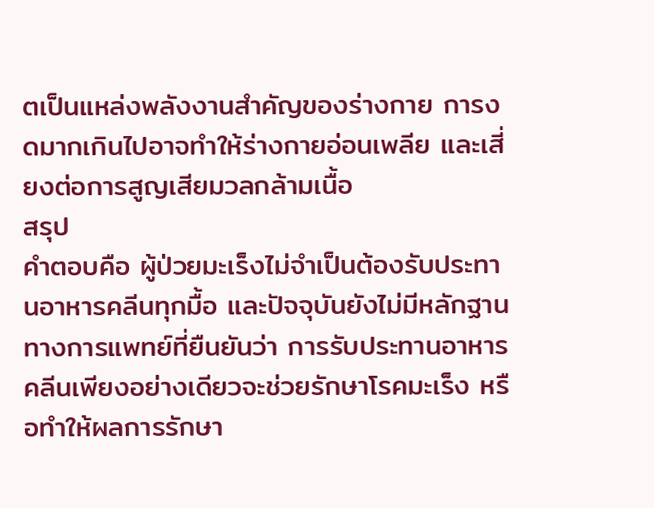ตเป็นแหล่งพลังงานสำคัญของร่างกาย การงดมากเกินไปอาจทำให้ร่างกายอ่อนเพลีย และเสี่ยงต่อการสูญเสียมวลกล้ามเนื้อ
สรุป
คำตอบคือ ผู้ป่วยมะเร็งไม่จำเป็นต้องรับประทานอาหารคลีนทุกมื้อ และปัจจุบันยังไม่มีหลักฐานทางการแพทย์ที่ยืนยันว่า การรับประทานอาหารคลีนเพียงอย่างเดียวจะช่วยรักษาโรคมะเร็ง หรือทำให้ผลการรักษา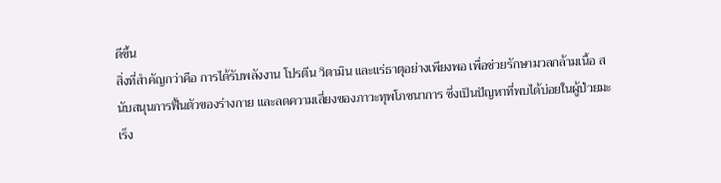ดีขึ้น
สิ่งที่สำคัญกว่าคือ การได้รับพลังงาน โปรตีน วิตามิน และแร่ธาตุอย่างเพียงพอ เพื่อช่วยรักษามวลกล้ามเนื้อ สนับสนุนการฟื้นตัวของร่างกาย และลดความเสี่ยงของภาวะทุพโภชนาการ ซึ่งเป็นปัญหาที่พบได้บ่อยในผู้ป่วยมะเร็ง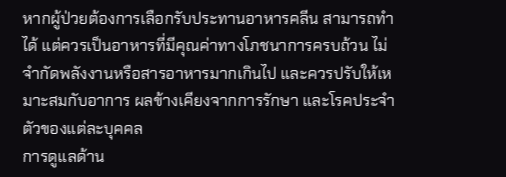หากผู้ป่วยต้องการเลือกรับประทานอาหารคลีน สามารถทำได้ แต่ควรเป็นอาหารที่มีคุณค่าทางโภชนาการครบถ้วน ไม่จำกัดพลังงานหรือสารอาหารมากเกินไป และควรปรับให้เหมาะสมกับอาการ ผลข้างเคียงจากการรักษา และโรคประจำตัวของแต่ละบุคคล
การดูแลด้าน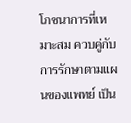โภชนาการที่เหมาะสม ควบคู่กับการรักษาตามแผนของแพทย์ เป็น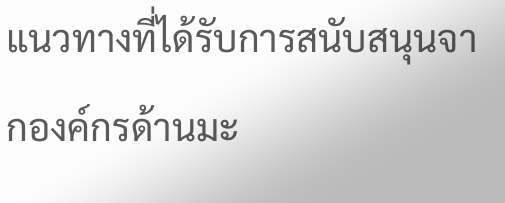แนวทางที่ได้รับการสนับสนุนจากองค์กรด้านมะ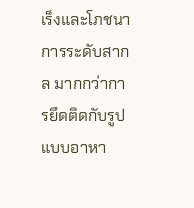เร็งและโภชนาการระดับสากล มากกว่าการยึดติดกับรูปแบบอาหา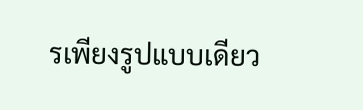รเพียงรูปแบบเดียว